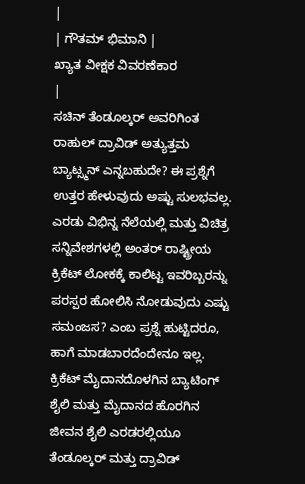|
| ಗೌತಮ್ ಭಿಮಾನಿ |
ಖ್ಯಾತ ವೀಕ್ಷಕ ವಿವರಣೆಕಾರ
|
ಸಚಿನ್ ತೆಂಡೂಲ್ಕರ್ ಅವರಿಗಿಂತ ರಾಹುಲ್ ದ್ರಾವಿಡ್ ಅತ್ಯುತ್ತಮ ಬ್ಯಾಟ್ಸ್ಮನ್ ಎನ್ನಬಹುದೇ? ಈ ಪ್ರಶ್ನೆಗೆ ಉತ್ತರ ಹೇಳುವುದು ಅಷ್ಟು ಸುಲಭವಲ್ಲ. ಎರಡು ವಿಭಿನ್ನ ನೆಲೆಯಲ್ಲಿ ಮತ್ತು ವಿಚಿತ್ರ ಸನ್ನಿವೇಶಗಳಲ್ಲಿ ಅಂತರ್ ರಾಷ್ಟ್ರೀಯ ಕ್ರಿಕೆಟ್ ಲೋಕಕ್ಕೆ ಕಾಲಿಟ್ಟ ಇವರಿಬ್ಬರನ್ನು ಪರಸ್ಪರ ಹೋಲಿಸಿ ನೋಡುವುದು ಎಷ್ಟು ಸಮಂಜಸ? ಎಂಬ ಪ್ರಶ್ನೆ ಹುಟ್ಟಿದರೂ, ಹಾಗೆ ಮಾಡಬಾರದೆಂದೇನೂ ಇಲ್ಲ. ಕ್ರಿಕೆಟ್ ಮೈದಾನದೊಳಗಿನ ಬ್ಯಾಟಿಂಗ್ ಶೈಲಿ ಮತ್ತು ಮೈದಾನದ ಹೊರಗಿನ ಜೀವನ ಶೈಲಿ ಎರಡರಲ್ಲಿಯೂ ತೆಂಡೂಲ್ಕರ್ ಮತ್ತು ದ್ರಾವಿಡ್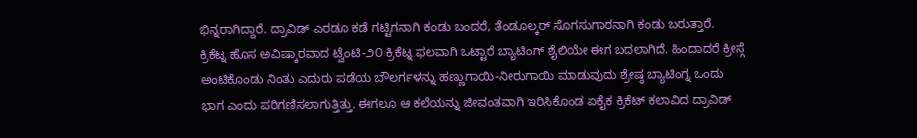ಭಿನ್ನರಾಗಿದ್ದಾರೆ. ದ್ರಾವಿಡ್ ಎರಡೂ ಕಡೆ ಗಟ್ಟಿಗನಾಗಿ ಕಂಡು ಬಂದರೆ, ತೆಂಡೂಲ್ಕರ್ ಸೊಗಸುಗಾರನಾಗಿ ಕಂಡು ಬರುತ್ತಾರೆ.
ಕ್ರಿಕೆಟ್ನ ಹೊಸ ಅವಿಷ್ಕಾರವಾದ ಟ್ವೆಂಟಿ-೨೦ ಕ್ರಿಕೆಟ್ನ ಫಲವಾಗಿ ಒಟ್ಟಾರೆ ಬ್ಯಾಟಿಂಗ್ ಶೈಲಿಯೇ ಈಗ ಬದಲಾಗಿದೆ. ಹಿಂದಾದರೆ ಕ್ರೀಸ್ಗೆ ಅಂಟಿಕೊಂಡು ನಿಂತು ಎದುರು ಪಡೆಯ ಬೌಲರ್ಗಳನ್ನು ಹಣ್ಣುಗಾಯಿ-ನೀರುಗಾಯಿ ಮಾಡುವುದು ಶ್ರೇಷ್ಠ ಬ್ಯಾಟಿಂಗ್ನ ಒಂದು ಭಾಗ ಎಂದು ಪರಿಗಣಿಸಲಾಗುತ್ತಿತ್ತು. ಈಗಲೂ ಆ ಕಲೆಯನ್ನು ಜೀವಂತವಾಗಿ ಇರಿಸಿಕೊಂಡ ಏಕೈಕ ಕ್ರಿಕೆಟ್ ಕಲಾವಿದ ದ್ರಾವಿಡ್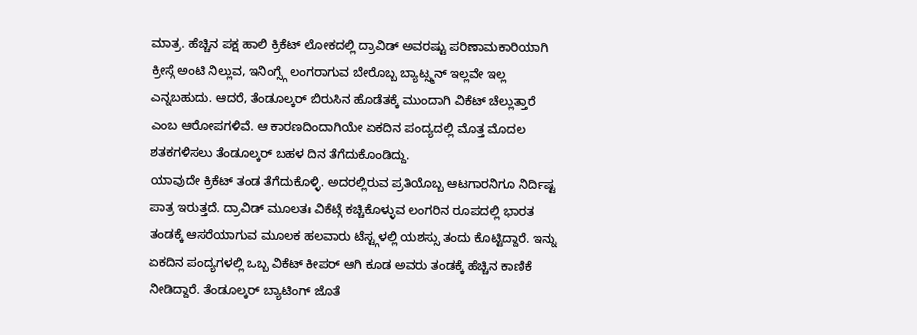ಮಾತ್ರ. ಹೆಚ್ಚಿನ ಪಕ್ಷ ಹಾಲಿ ಕ್ರಿಕೆಟ್ ಲೋಕದಲ್ಲಿ ದ್ರಾವಿಡ್ ಅವರಷ್ಟು ಪರಿಣಾಮಕಾರಿಯಾಗಿ ಕ್ರೀಸ್ಗೆ ಅಂಟಿ ನಿಲ್ಲುವ, ಇನಿಂಗ್ಸ್ಗೆ ಲಂಗರಾಗುವ ಬೇರೊಬ್ಬ ಬ್ಯಾಟ್ಸ್ಮನ್ ಇಲ್ಲವೇ ಇಲ್ಲ ಎನ್ನಬಹುದು. ಆದರೆ, ತೆಂಡೂಲ್ಕರ್ ಬಿರುಸಿನ ಹೊಡೆತಕ್ಕೆ ಮುಂದಾಗಿ ವಿಕೆಟ್ ಚೆಲ್ಲುತ್ತಾರೆ ಎಂಬ ಆರೋಪಗಳಿವೆ. ಆ ಕಾರಣದಿಂದಾಗಿಯೇ ಏಕದಿನ ಪಂದ್ಯದಲ್ಲಿ ಮೊತ್ತ ಮೊದಲ ಶತಕಗಳಿಸಲು ತೆಂಡೂಲ್ಕರ್ ಬಹಳ ದಿನ ತೆಗೆದುಕೊಂಡಿದ್ದು.
ಯಾವುದೇ ಕ್ರಿಕೆಟ್ ತಂಡ ತೆಗೆದುಕೊಳ್ಳಿ. ಅದರಲ್ಲಿರುವ ಪ್ರತಿಯೊಬ್ಬ ಆಟಗಾರನಿಗೂ ನಿರ್ದಿಷ್ಟ ಪಾತ್ರ ಇರುತ್ತದೆ. ದ್ರಾವಿಡ್ ಮೂಲತಃ ವಿಕೆಟ್ಗೆ ಕಚ್ಚಿಕೊಳ್ಳುವ ಲಂಗರಿನ ರೂಪದಲ್ಲಿ ಭಾರತ ತಂಡಕ್ಕೆ ಆಸರೆಯಾಗುವ ಮೂಲಕ ಹಲವಾರು ಟೆಸ್ಟ್ಗಳಲ್ಲಿ ಯಶಸ್ಸು ತಂದು ಕೊಟ್ಟಿದ್ದಾರೆ. ಇನ್ನು ಏಕದಿನ ಪಂದ್ಯಗಳಲ್ಲಿ ಒಬ್ಬ ವಿಕೆಟ್ ಕೀಪರ್ ಆಗಿ ಕೂಡ ಅವರು ತಂಡಕ್ಕೆ ಹೆಚ್ಚಿನ ಕಾಣಿಕೆ ನೀಡಿದ್ದಾರೆ. ತೆಂಡೂಲ್ಕರ್ ಬ್ಯಾಟಿಂಗ್ ಜೊತೆ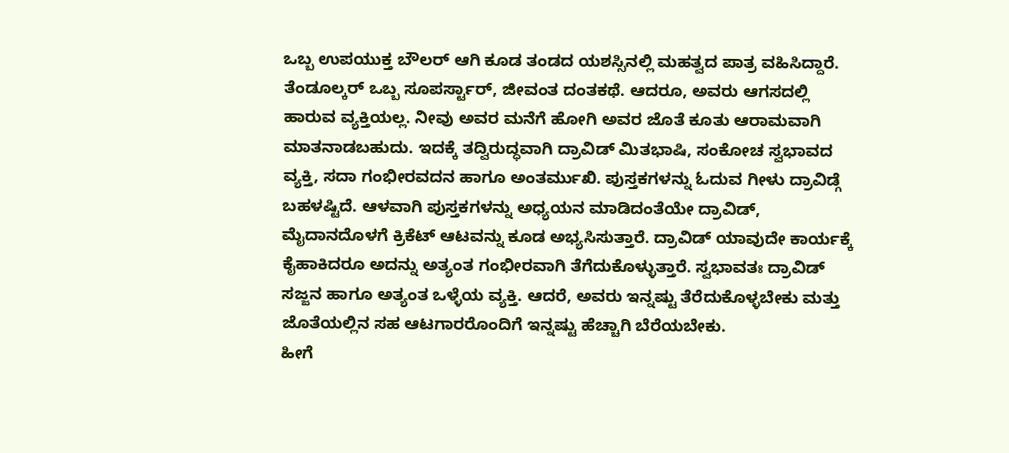ಒಬ್ಬ ಉಪಯುಕ್ತ ಬೌಲರ್ ಆಗಿ ಕೂಡ ತಂಡದ ಯಶಸ್ಸಿನಲ್ಲಿ ಮಹತ್ವದ ಪಾತ್ರ ವಹಿಸಿದ್ದಾರೆ.
ತೆಂಡೂಲ್ಕರ್ ಒಬ್ಬ ಸೂಪರ್ಸ್ಟಾರ್, ಜೀವಂತ ದಂತಕಥೆ. ಆದರೂ, ಅವರು ಆಗಸದಲ್ಲಿ ಹಾರುವ ವ್ಯಕ್ತಿಯಲ್ಲ. ನೀವು ಅವರ ಮನೆಗೆ ಹೋಗಿ ಅವರ ಜೊತೆ ಕೂತು ಆರಾಮವಾಗಿ ಮಾತನಾಡಬಹುದು. ಇದಕ್ಕೆ ತದ್ವಿರುದ್ಧವಾಗಿ ದ್ರಾವಿಡ್ ಮಿತಭಾಷಿ, ಸಂಕೋಚ ಸ್ವಭಾವದ ವ್ಯಕ್ತಿ, ಸದಾ ಗಂಭೀರವದನ ಹಾಗೂ ಅಂತರ್ಮುಖಿ. ಪುಸ್ತಕಗಳನ್ನು ಓದುವ ಗೀಳು ದ್ರಾವಿಡ್ಗೆ ಬಹಳಷ್ಟಿದೆ. ಆಳವಾಗಿ ಪುಸ್ತಕಗಳನ್ನು ಅಧ್ಯಯನ ಮಾಡಿದಂತೆಯೇ ದ್ರಾವಿಡ್, ಮೈದಾನದೊಳಗೆ ಕ್ರಿಕೆಟ್ ಆಟವನ್ನು ಕೂಡ ಅಭ್ಯಸಿಸುತ್ತಾರೆ. ದ್ರಾವಿಡ್ ಯಾವುದೇ ಕಾರ್ಯಕ್ಕೆ ಕೈಹಾಕಿದರೂ ಅದನ್ನು ಅತ್ಯಂತ ಗಂಭೀರವಾಗಿ ತೆಗೆದುಕೊಳ್ಳುತ್ತಾರೆ. ಸ್ವಭಾವತಃ ದ್ರಾವಿಡ್ ಸಜ್ಜನ ಹಾಗೂ ಅತ್ಯಂತ ಒಳ್ಳೆಯ ವ್ಯಕ್ತಿ. ಆದರೆ, ಅವರು ಇನ್ನಷ್ಟು ತೆರೆದುಕೊಳ್ಳಬೇಕು ಮತ್ತು ಜೊತೆಯಲ್ಲಿನ ಸಹ ಆಟಗಾರರೊಂದಿಗೆ ಇನ್ನಷ್ಟು ಹೆಚ್ಚಾಗಿ ಬೆರೆಯಬೇಕು.
ಹೀಗೆ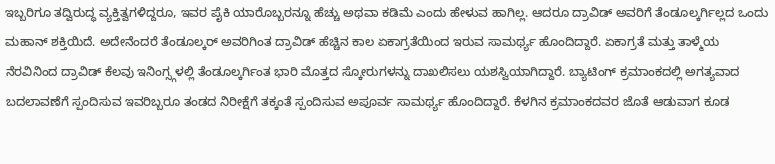ಇಬ್ಬರಿಗೂ ತದ್ವಿರುದ್ಧ ವ್ಯಕ್ತಿತ್ವಗಳಿದ್ದರೂ, ಇವರ ಪೈಕಿ ಯಾರೊಬ್ಬರನ್ನೂ ಹೆಚ್ಚು ಅಥವಾ ಕಡಿಮೆ ಎಂದು ಹೇಳುವ ಹಾಗಿಲ್ಲ. ಆದರೂ ದ್ರಾವಿಡ್ ಅವರಿಗೆ ತೆಂಡೂಲ್ಕರ್ಗಿಲ್ಲದ ಒಂದು ಮಹಾನ್ ಶಕ್ತಿಯಿದೆ. ಅದೇನೆಂದರೆ ತೆಂಡೂಲ್ಕರ್ ಅವರಿಗಿಂತ ದ್ರಾವಿಡ್ ಹೆಚ್ಚಿನ ಕಾಲ ಏಕಾಗ್ರತೆಯಿಂದ ಇರುವ ಸಾಮರ್ಥ್ಯ ಹೊಂದಿದ್ದಾರೆ. ಏಕಾಗ್ರತೆ ಮತ್ತು ತಾಳ್ಮೆಯ ನೆರವಿನಿಂದ ದ್ರಾವಿಡ್ ಕೆಲವು ಇನಿಂಗ್ಸ್ಗಳಲ್ಲಿ ತೆಂಡೂಲ್ಕರ್ಗಿಂತ ಭಾರಿ ಮೊತ್ತದ ಸ್ಕೋರುಗಳನ್ನು ದಾಖಲಿಸಲು ಯಶಸ್ವಿಯಾಗಿದ್ದಾರೆ. ಬ್ಯಾಟಿಂಗ್ ಕ್ರಮಾಂಕದಲ್ಲಿ ಅಗತ್ಯವಾದ ಬದಲಾವಣೆಗೆ ಸ್ಪಂದಿಸುವ ಇವರಿಬ್ಬರೂ ತಂಡದ ನಿರೀಕ್ಷೆಗೆ ತಕ್ಕಂತೆ ಸ್ಪಂದಿಸುವ ಅಪೂರ್ವ ಸಾಮರ್ಥ್ಯ ಹೊಂದಿದ್ದಾರೆ. ಕೆಳಗಿನ ಕ್ರಮಾಂಕದವರ ಜೊತೆ ಆಡುವಾಗ ಕೂಡ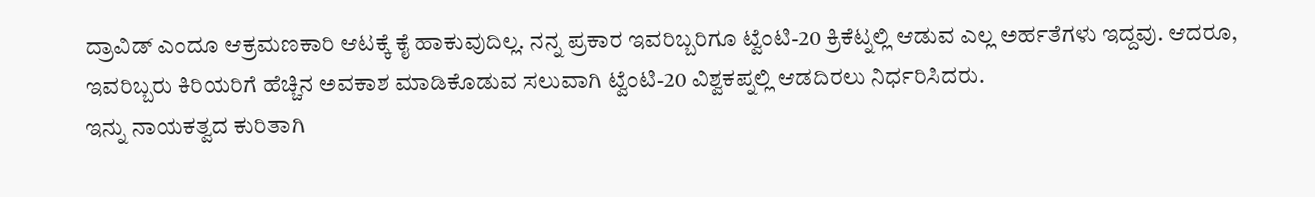ದ್ರಾವಿಡ್ ಎಂದೂ ಆಕ್ರಮಣಕಾರಿ ಆಟಕ್ಕೆ ಕೈ ಹಾಕುವುದಿಲ್ಲ. ನನ್ನ ಪ್ರಕಾರ ಇವರಿಬ್ಬರಿಗೂ ಟ್ವೆಂಟಿ-20 ಕ್ರಿಕೆಟ್ನಲ್ಲಿ ಆಡುವ ಎಲ್ಲ ಅರ್ಹತೆಗಳು ಇದ್ದವು. ಆದರೂ, ಇವರಿಬ್ಬರು ಕಿರಿಯರಿಗೆ ಹೆಚ್ಚಿನ ಅವಕಾಶ ಮಾಡಿಕೊಡುವ ಸಲುವಾಗಿ ಟ್ವೆಂಟಿ-20 ವಿಶ್ವಕಪ್ನಲ್ಲಿ ಆಡದಿರಲು ನಿರ್ಧರಿಸಿದರು.
ಇನ್ನು ನಾಯಕತ್ವದ ಕುರಿತಾಗಿ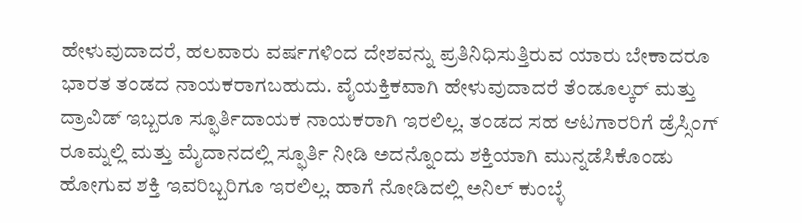ಹೇಳುವುದಾದರೆ, ಹಲವಾರು ವರ್ಷಗಳಿಂದ ದೇಶವನ್ನು ಪ್ರತಿನಿಧಿಸುತ್ತಿರುವ ಯಾರು ಬೇಕಾದರೂ ಭಾರತ ತಂಡದ ನಾಯಕರಾಗಬಹುದು. ವೈಯಕ್ತಿಕವಾಗಿ ಹೇಳುವುದಾದರೆ ತೆಂಡೂಲ್ಕರ್ ಮತ್ತು ದ್ರಾವಿಡ್ ಇಬ್ಬರೂ ಸ್ಫೂರ್ತಿದಾಯಕ ನಾಯಕರಾಗಿ ಇರಲಿಲ್ಲ. ತಂಡದ ಸಹ ಆಟಗಾರರಿಗೆ ಡ್ರೆಸ್ಸಿಂಗ್ ರೂಮ್ನಲ್ಲಿ ಮತ್ತು ಮೈದಾನದಲ್ಲಿ ಸ್ಫೂರ್ತಿ ನೀಡಿ ಅದನ್ನೊಂದು ಶಕ್ತಿಯಾಗಿ ಮುನ್ನಡೆಸಿಕೊಂಡು ಹೋಗುವ ಶಕ್ತಿ ಇವರಿಬ್ಬರಿಗೂ ಇರಲಿಲ್ಲ. ಹಾಗೆ ನೋಡಿದಲ್ಲಿ ಅನಿಲ್ ಕುಂಬ್ಳೆ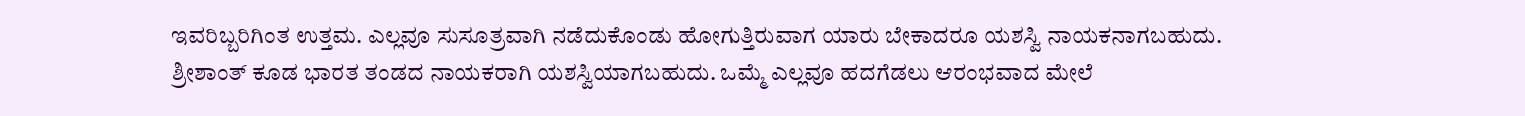ಇವರಿಬ್ಬರಿಗಿಂತ ಉತ್ತಮ. ಎಲ್ಲವೂ ಸುಸೂತ್ರವಾಗಿ ನಡೆದುಕೊಂಡು ಹೋಗುತ್ತಿರುವಾಗ ಯಾರು ಬೇಕಾದರೂ ಯಶಸ್ವಿ ನಾಯಕನಾಗಬಹುದು. ಶ್ರೀಶಾಂತ್ ಕೂಡ ಭಾರತ ತಂಡದ ನಾಯಕರಾಗಿ ಯಶಸ್ವಿಯಾಗಬಹುದು. ಒಮ್ಮೆ ಎಲ್ಲವೂ ಹದಗೆಡಲು ಆರಂಭವಾದ ಮೇಲೆ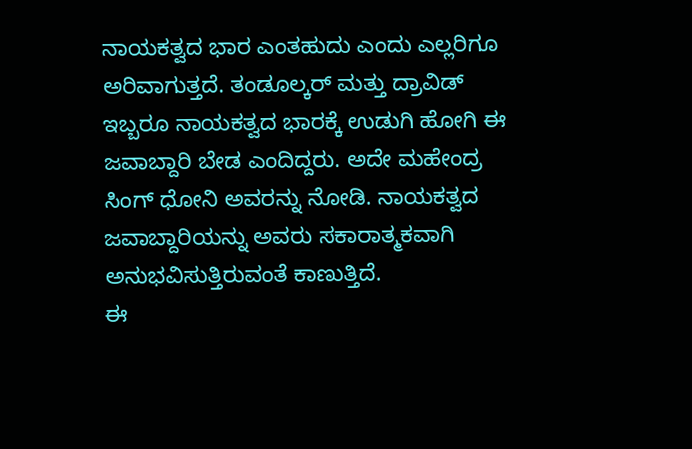ನಾಯಕತ್ವದ ಭಾರ ಎಂತಹುದು ಎಂದು ಎಲ್ಲರಿಗೂ ಅರಿವಾಗುತ್ತದೆ. ತಂಡೂಲ್ಕರ್ ಮತ್ತು ದ್ರಾವಿಡ್ ಇಬ್ಬರೂ ನಾಯಕತ್ವದ ಭಾರಕ್ಕೆ ಉಡುಗಿ ಹೋಗಿ ಈ ಜವಾಬ್ದಾರಿ ಬೇಡ ಎಂದಿದ್ದರು. ಅದೇ ಮಹೇಂದ್ರ ಸಿಂಗ್ ಧೋನಿ ಅವರನ್ನು ನೋಡಿ. ನಾಯಕತ್ವದ ಜವಾಬ್ದಾರಿಯನ್ನು ಅವರು ಸಕಾರಾತ್ಮಕವಾಗಿ ಅನುಭವಿಸುತ್ತಿರುವಂತೆ ಕಾಣುತ್ತಿದೆ.
ಈ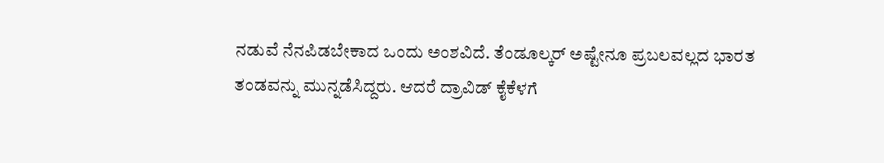ನಡುವೆ ನೆನಪಿಡಬೇಕಾದ ಒಂದು ಅಂಶವಿದೆ. ತೆಂಡೂಲ್ಕರ್ ಅಷ್ಟೇನೂ ಪ್ರಬಲವಲ್ಲದ ಭಾರತ ತಂಡವನ್ನು ಮುನ್ನಡೆಸಿದ್ದರು. ಆದರೆ ದ್ರಾವಿಡ್ ಕೈಕೆಳಗೆ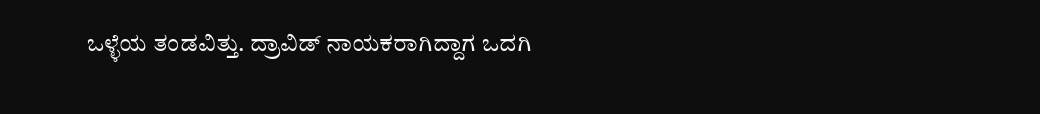ಒಳ್ಳೆಯ ತಂಡವಿತ್ತು. ದ್ರಾವಿಡ್ ನಾಯಕರಾಗಿದ್ದಾಗ ಒದಗಿ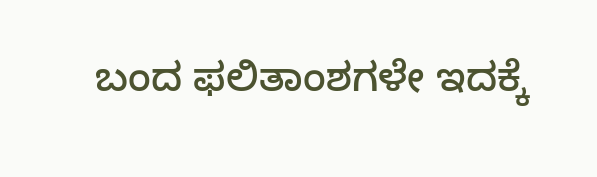ಬಂದ ಫಲಿತಾಂಶಗಳೇ ಇದಕ್ಕೆ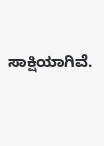ಸಾಕ್ಷಿಯಾಗಿವೆ.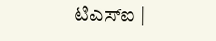ಟಿಎಸ್ಐ |